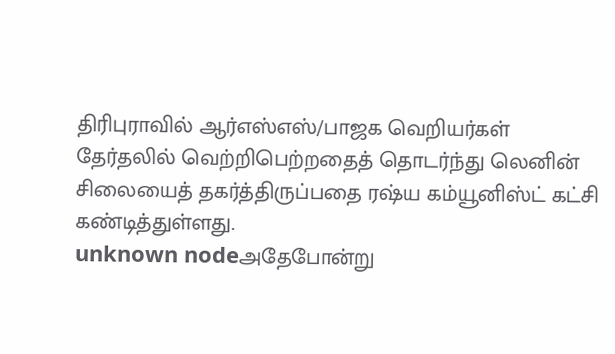திரிபுராவில் ஆர்எஸ்எஸ்/பாஜக வெறியர்கள் தேர்தலில் வெற்றிபெற்றதைத் தொடர்ந்து லெனின் சிலையைத் தகர்த்திருப்பதை ரஷ்ய கம்யூனிஸ்ட் கட்சி கண்டித்துள்ளது.
unknown nodeஅதேபோன்று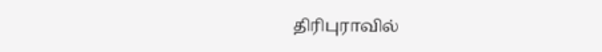திரிபுராவில்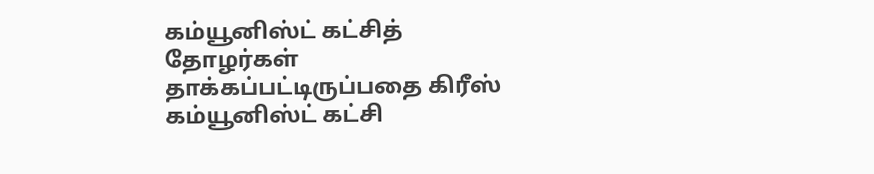கம்யூனிஸ்ட் கட்சித் தோழர்கள் தாக்கப்பட்டிருப்பதை கிரீஸ் கம்யூனிஸ்ட் கட்சி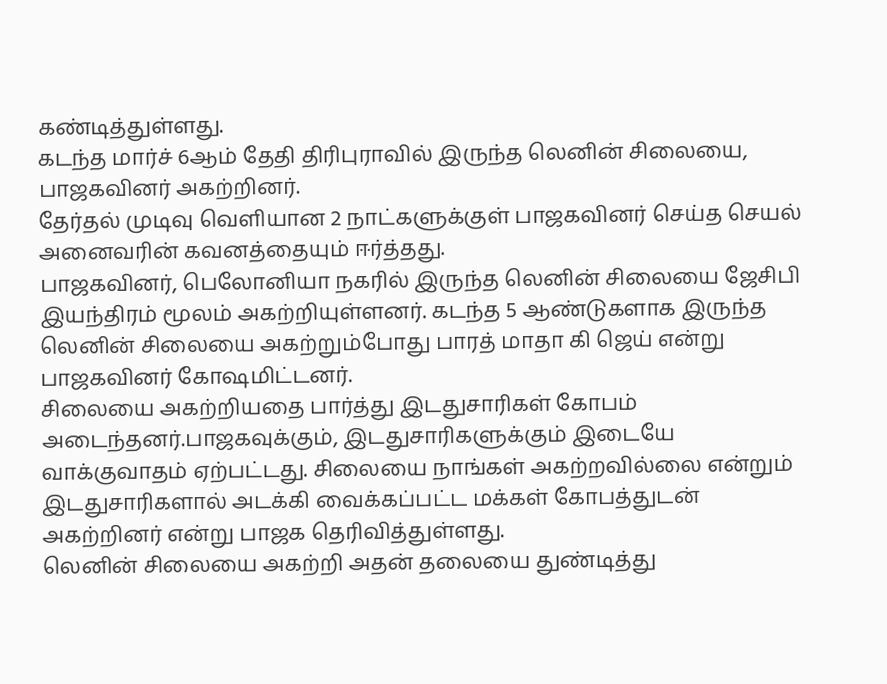கண்டித்துள்ளது.
கடந்த மார்ச் 6ஆம் தேதி திரிபுராவில் இருந்த லெனின் சிலையை, பாஜகவினர் அகற்றினர்.
தேர்தல் முடிவு வெளியான 2 நாட்களுக்குள் பாஜகவினர் செய்த செயல் அனைவரின் கவனத்தையும் ஈர்த்தது.
பாஜகவினர், பெலோனியா நகரில் இருந்த லெனின் சிலையை ஜேசிபி இயந்திரம் மூலம் அகற்றியுள்ளனர். கடந்த 5 ஆண்டுகளாக இருந்த லெனின் சிலையை அகற்றும்போது பாரத் மாதா கி ஜெய் என்று பாஜகவினர் கோஷமிட்டனர்.
சிலையை அகற்றியதை பார்த்து இடதுசாரிகள் கோபம் அடைந்தனர்.பாஜகவுக்கும், இடதுசாரிகளுக்கும் இடையே வாக்குவாதம் ஏற்பட்டது. சிலையை நாங்கள் அகற்றவில்லை என்றும் இடதுசாரிகளால் அடக்கி வைக்கப்பட்ட மக்கள் கோபத்துடன் அகற்றினர் என்று பாஜக தெரிவித்துள்ளது.
லெனின் சிலையை அகற்றி அதன் தலையை துண்டித்து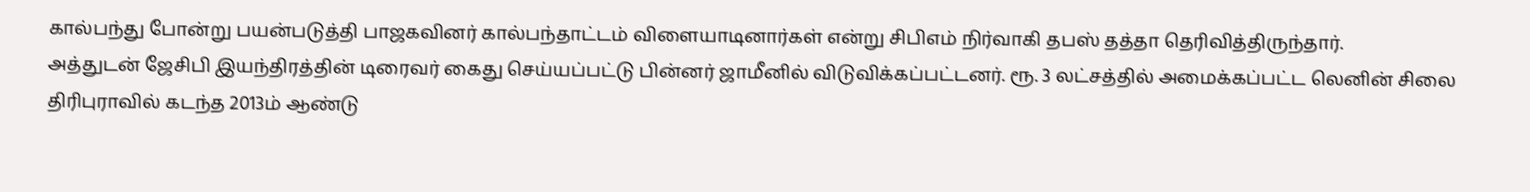கால்பந்து போன்று பயன்படுத்தி பாஜகவினர் கால்பந்தாட்டம் விளையாடினார்கள் என்று சிபிஎம் நிர்வாகி தபஸ் தத்தா தெரிவித்திருந்தார்.
அத்துடன் ஜேசிபி இயந்திரத்தின் டிரைவர் கைது செய்யப்பட்டு பின்னர் ஜாமீனில் விடுவிக்கப்பட்டனர். ரூ. 3 லட்சத்தில் அமைக்கப்பட்ட லெனின் சிலை திரிபுராவில் கடந்த 2013ம் ஆண்டு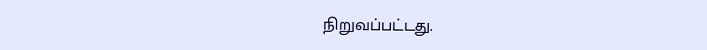நிறுவப்பட்டது.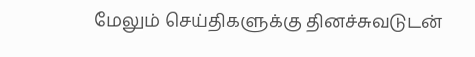மேலும் செய்திகளுக்கு தினச்சுவடுடன்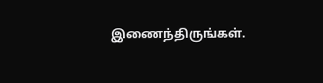இணைந்திருங்கள்.